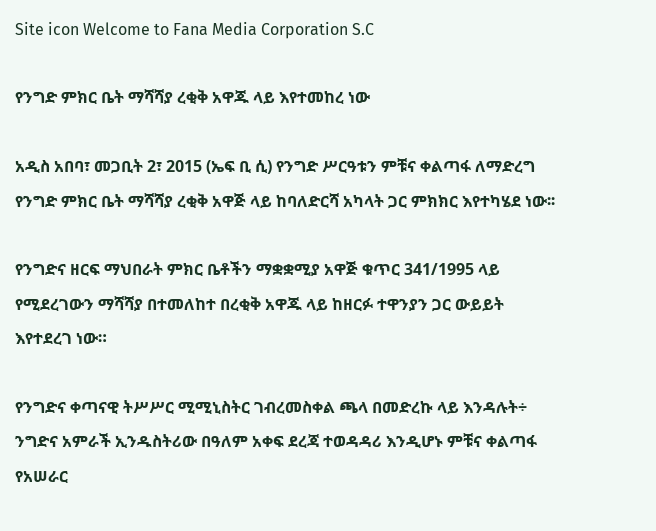Site icon Welcome to Fana Media Corporation S.C

የንግድ ምክር ቤት ማሻሻያ ረቂቅ አዋጁ ላይ እየተመከረ ነው

አዲስ አበባ፣ መጋቢት 2፣ 2015 (ኤፍ ቢ ሲ) የንግድ ሥርዓቱን ምቹና ቀልጣፋ ለማድረግ የንግድ ምክር ቤት ማሻሻያ ረቂቅ አዋጅ ላይ ከባለድርሻ አካላት ጋር ምክክር እየተካሄደ ነው፡፡

የንግድና ዘርፍ ማህበራት ምክር ቤቶችን ማቋቋሚያ አዋጅ ቁጥር 341/1995 ላይ የሚደረገውን ማሻሻያ በተመለከተ በረቂቅ አዋጁ ላይ ከዘርፉ ተዋንያን ጋር ውይይት እየተደረገ ነው።

የንግድና ቀጣናዊ ትሥሥር ሚሚኒስትር ገብረመስቀል ጫላ በመድረኩ ላይ እንዳሉት÷ ንግድና አምራች ኢንዱስትሪው በዓለም አቀፍ ደረጃ ተወዳዳሪ እንዲሆኑ ምቹና ቀልጣፋ የአሠራር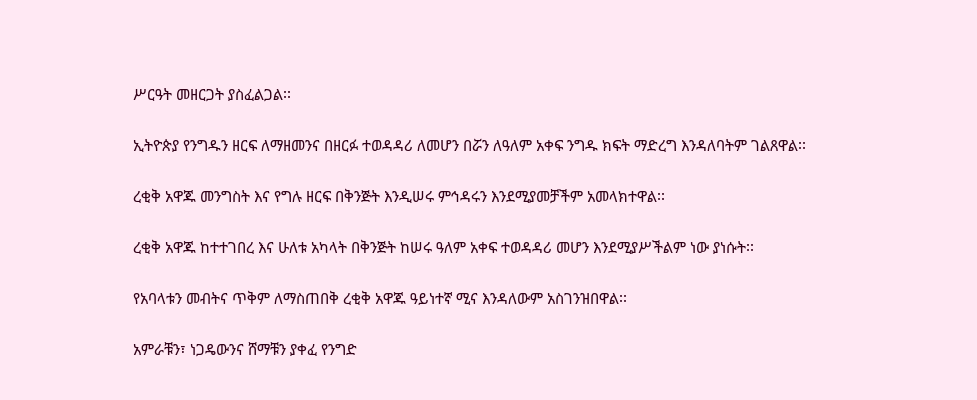ሥርዓት መዘርጋት ያስፈልጋል፡፡

ኢትዮጵያ የንግዱን ዘርፍ ለማዘመንና በዘርፉ ተወዳዳሪ ለመሆን በሯን ለዓለም አቀፍ ንግዱ ክፍት ማድረግ እንዳለባትም ገልጸዋል፡፡

ረቂቅ አዋጁ መንግስት እና የግሉ ዘርፍ በቅንጅት እንዲሠሩ ምኅዳሩን እንደሚያመቻችም አመላክተዋል፡፡

ረቂቅ አዋጁ ከተተገበረ እና ሁለቱ አካላት በቅንጅት ከሠሩ ዓለም አቀፍ ተወዳዳሪ መሆን እንደሚያሥችልም ነው ያነሱት፡፡

የአባላቱን መብትና ጥቅም ለማስጠበቅ ረቂቅ አዋጁ ዓይነተኛ ሚና እንዳለውም አስገንዝበዋል፡፡

አምራቹን፣ ነጋዴውንና ሸማቹን ያቀፈ የንግድ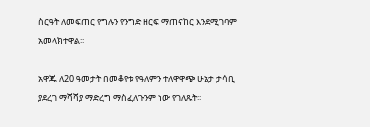ስርዓት ለመፍጠር የግሉን የንግድ ዘርፍ ማጠናከር እንደሚገባም አመላክተዋል፡፡

አዋጁ ለ20 ዓመታት በመቆየቱ የዓለምን ተለዋዋጭ ሁኔታ ታሳቢ ያደረገ ማሻሻያ ማድረግ ማስፈለጉንም ነው የገለጹት፡፡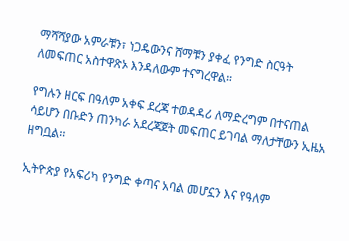ማሻሻያው አምራቹን፣ ነጋዴውንና ሸማቹን ያቀፈ የንግድ ስርዓት ለመፍጠር አስተዋጽኦ እንዳለውም ተናግረዋል።

የግሉን ዘርፍ በዓለም አቀፍ ደረጃ ተወዳዳሪ ለማድረግም በተናጠል ሳይሆን በቡድን ጠንካራ አደረጃጀት መፍጠር ይገባል ማለታቸውን ኢዜአ ዘግቧል፡፡

ኢትዮጵያ የአፍሪካ የንግድ ቀጣና አባል መሆኗን እና የዓለም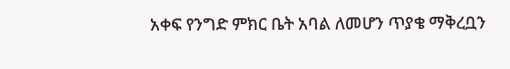አቀፍ የንግድ ምክር ቤት አባል ለመሆን ጥያቄ ማቅረቧን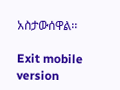አስታውሰዋል፡፡

Exit mobile version